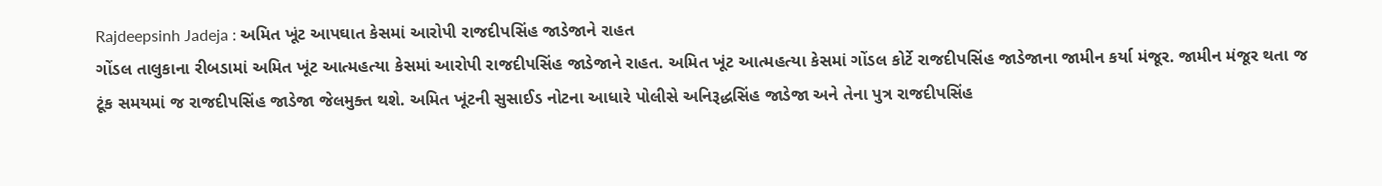Rajdeepsinh Jadeja : અમિત ખૂંટ આપઘાત કેસમાં આરોપી રાજદીપસિંહ જાડેજાને રાહત
ગોંડલ તાલુકાના રીબડામાં અમિત ખૂંટ આત્મહત્યા કેસમાં આરોપી રાજદીપસિંહ જાડેજાને રાહત. અમિત ખૂંટ આત્મહત્યા કેસમાં ગોંડલ કોર્ટે રાજદીપસિંહ જાડેજાના જામીન કર્યા મંજૂર. જામીન મંજૂર થતા જ ટૂંક સમયમાં જ રાજદીપસિંહ જાડેજા જેલમુક્ત થશે. અમિત ખૂંટની સુસાઈડ નોટના આધારે પોલીસે અનિરૂદ્ધસિંહ જાડેજા અને તેના પુત્ર રાજદીપસિંહ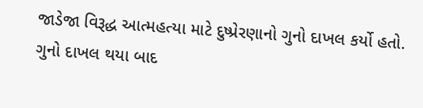જાડેજા વિરૂદ્ધ આત્મહત્યા માટે દુષ્પ્રેરણાનો ગુનો દાખલ કર્યો હતો. ગુનો દાખલ થયા બાદ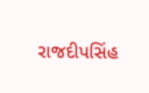રાજદીપસિંહ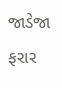જાડેજા ફરાર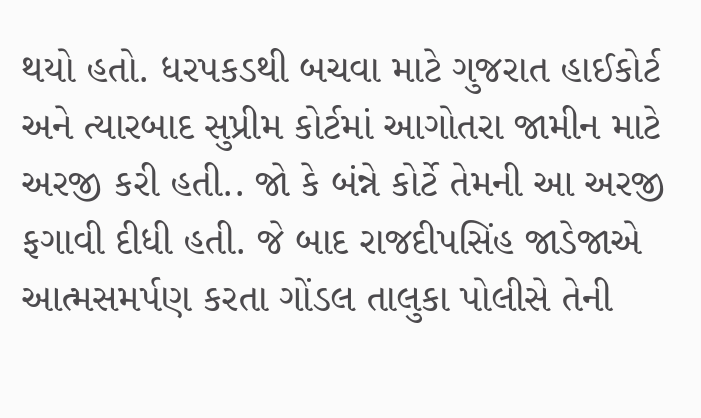થયો હતો. ધરપકડથી બચવા માટે ગુજરાત હાઈકોર્ટ અને ત્યારબાદ સુપ્રીમ કોર્ટમાં આગોતરા જામીન માટે અરજી કરી હતી.. જો કે બંન્ને કોર્ટે તેમની આ અરજી ફગાવી દીધી હતી. જે બાદ રાજદીપસિંહ જાડેજાએ આત્મસમર્પણ કરતા ગોંડલ તાલુકા પોલીસે તેની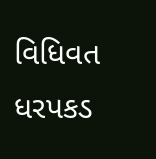વિધિવત ધરપકડ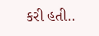કરી હતી..